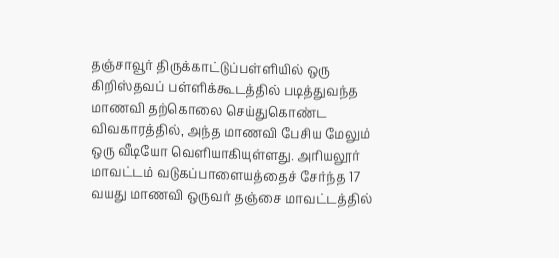தஞ்சாவூர் திருக்காட்டுப்பள்ளியில் ஒரு கிறிஸ்தவப் பள்ளிக்கூடத்தில் படித்துவந்த மாணவி தற்கொலை செய்துகொண்ட விவகாரத்தில், அந்த மாணவி பேசிய மேலும் ஒரு வீடியோ வெளியாகியுள்ளது. அரியலூர் மாவட்டம் வடுகப்பாளையத்தைச் சேர்ந்த 17 வயது மாணவி ஒருவர் தஞ்சை மாவட்டத்தில்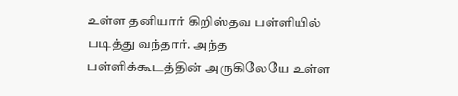உள்ள தனியார் கிறிஸ்தவ பள்ளியில் படித்து வந்தார். அந்த பள்ளிக்கூடத்தின் அருகிலேயே உள்ள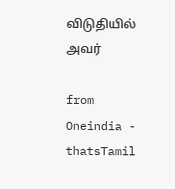விடுதியில் அவர்

from Oneindia - thatsTamil